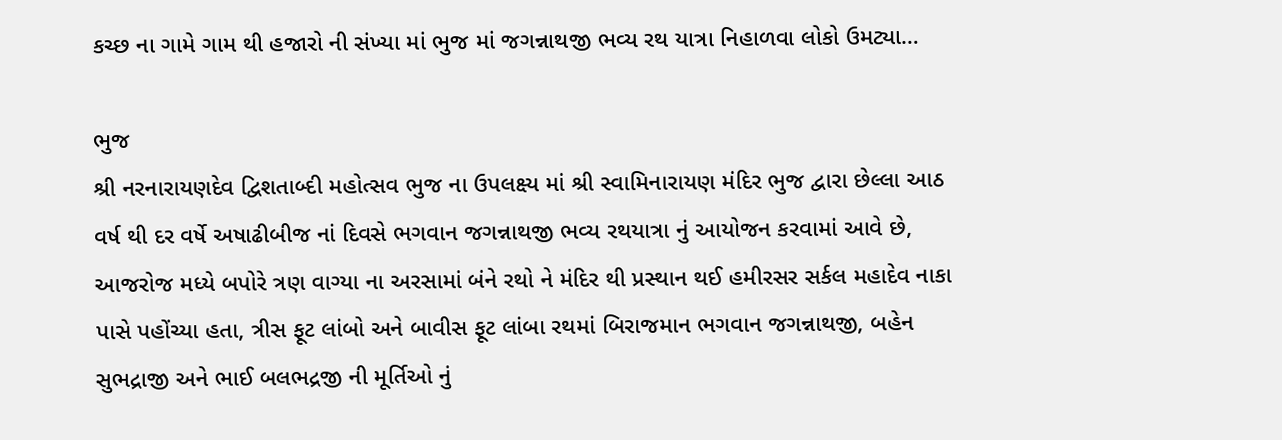કચ્છ ના ગામે ગામ થી હજારો ની સંખ્યા માં ભુજ માં જગન્નાથજી ભવ્ય રથ યાત્રા નિહાળવા લોકો ઉમટ્યા…

ભુજ
શ્રી નરનારાયણદેવ દ્વિશતાબ્દી મહોત્સવ ભુજ ના ઉપલક્ષ્ય માં શ્રી સ્વામિનારાયણ મંદિર ભુજ દ્વારા છેલ્લા આઠ વર્ષ થી દર વર્ષે અષાઢીબીજ નાં દિવસે ભગવાન જગન્નાથજી ભવ્ય રથયાત્રા નું આયોજન કરવામાં આવે છે, આજરોજ મધ્યે બપોરે ત્રણ વાગ્યા ના અરસામાં બંને રથો ને મંદિર થી પ્રસ્થાન થઈ હમીરસર સર્કલ મહાદેવ નાકા પાસે પહોંચ્યા હતા, ત્રીસ ફૂટ લાંબો અને બાવીસ ફૂટ લાંબા રથમાં બિરાજમાન ભગવાન જગન્નાથજી, બહેન સુભદ્રાજી અને ભાઈ બલભદ્રજી ની મૂર્તિઓ નું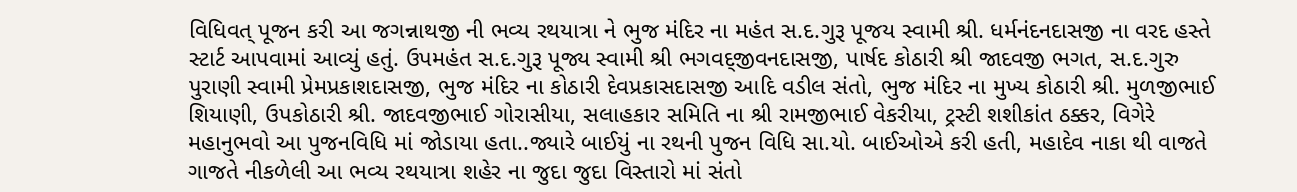વિધિવત્ પૂજન કરી આ જગન્નાથજી ની ભવ્ય રથયાત્રા ને ભુજ મંદિર ના મહંત સ.દ.ગુરૂ પૂજય સ્વામી શ્રી. ધર્મનંદનદાસજી ના વરદ હસ્તે સ્ટાર્ટ આપવામાં આવ્યું હતું. ઉપમહંત સ.દ.ગુરૂ પૂજ્ય સ્વામી શ્રી ભગવદ્જીવનદાસજી, પાર્ષદ કોઠારી શ્રી જાદવજી ભગત, સ.દ.ગુરુ પુરાણી સ્વામી પ્રેમપ્રકાશદાસજી, ભુજ મંદિર ના કોઠારી દેવપ્રકાસદાસજી આદિ વડીલ સંતો, ભુજ મંદિર ના મુખ્ય કોઠારી શ્રી. મુળજીભાઈ શિયાણી, ઉપકોઠારી શ્રી. જાદવજીભાઈ ગોરાસીયા, સલાહકાર સમિતિ ના શ્રી રામજીભાઈ વેકરીયા, ટ્રસ્ટી શશીકાંત ઠક્કર, વિગેરે મહાનુભવો આ પુજનવિધિ માં જોડાયા હતા..જ્યારે બાઈયું ના રથની પુજન વિધિ સા.યો. બાઈઓએ કરી હતી, મહાદેવ નાકા થી વાજતે ગાજતે નીકળેલી આ ભવ્ય રથયાત્રા શહેર ના જુદા જુદા વિસ્તારો માં સંતો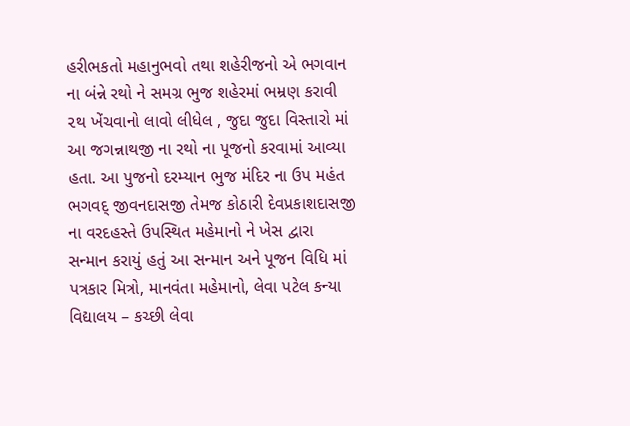હરીભકતો મહાનુભવો તથા શહેરીજનો એ ભગવાન ના બંન્ને રથો ને સમગ્ર ભુજ શહેરમાં ભમ્રણ કરાવી ૨થ ખેંચવાનો લાવો લીધેલ , જુદા જુદા વિસ્તારો માં આ જગન્નાથજી ના રથો ના પૂજનો કરવામાં આવ્યા હતા. આ પુજનો દરમ્યાન ભુજ મંદિર ના ઉપ મહંત ભગવદ્ જીવનદાસજી તેમજ કોઠારી દેવપ્રકાશદાસજી ના વરદહસ્તે ઉપસ્થિત મહેમાનો ને ખેસ દ્વારા સન્માન કરાયું હતું આ સન્માન અને પૂજન વિધિ માં પત્રકાર મિત્રો, માનવંતા મહેમાનો, લેવા પટેલ કન્યા વિદ્યાલય – કચ્છી લેવા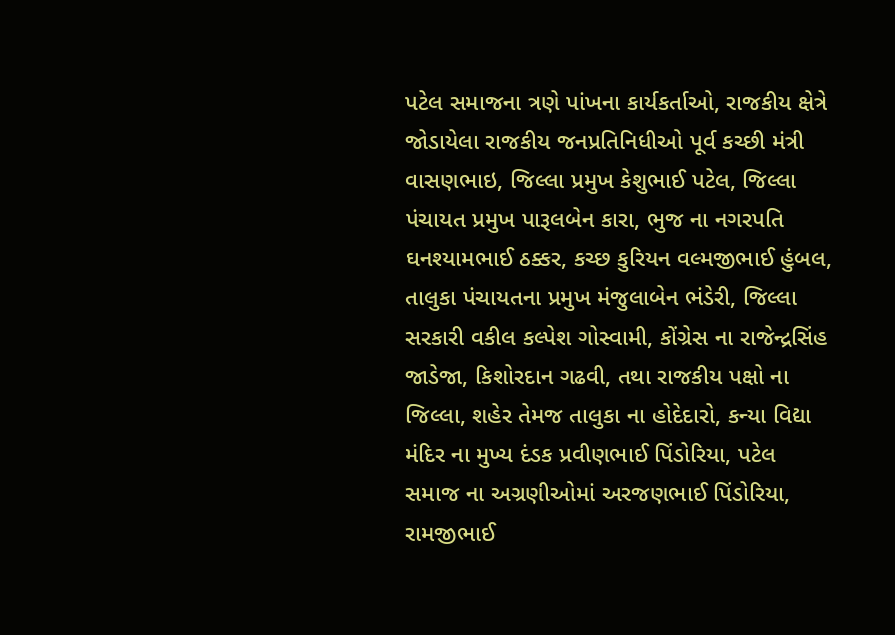પટેલ સમાજના ત્રણે પાંખના કાર્યકર્તાઓ, રાજકીય ક્ષેત્રે જોડાયેલા રાજકીય જનપ્રતિનિધીઓ પૂર્વ કચ્છી મંત્રી વાસણભાઇ, જિલ્લા પ્રમુખ કેશુભાઈ પટેલ, જિલ્લા પંચાયત પ્રમુખ પારૂલબેન કારા, ભુજ ના નગરપતિ ઘનશ્યામભાઈ ઠક્કર, કચ્છ કુરિયન વલ્મજીભાઈ હુંબલ, તાલુકા પંચાયતના પ્રમુખ મંજુલાબેન ભંડેરી, જિલ્લા સરકારી વકીલ કલ્પેશ ગોસ્વામી, કોંગ્રેસ ના રાજેન્દ્રસિંહ જાડેજા, કિશોરદાન ગઢવી, તથા રાજકીય પક્ષો ના જિલ્લા, શહેર તેમજ તાલુકા ના હોદેદારો, કન્યા વિદ્યા મંદિર ના મુખ્ય દંડક પ્રવીણભાઈ પિંડોરિયા, પટેલ સમાજ ના અગ્રણીઓમાં અરજણભાઈ પિંડોરિયા, રામજીભાઈ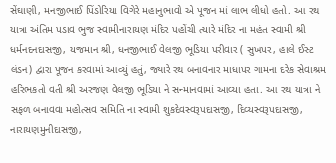સેંઘાણી, મનજીભાઈ પિંડોરિયા વિગેરે મહાનુભાવો એ પૂજન માં લાભ લીધો હતો. આ રથ યાત્રા અંતિમ પડાવ ભુજ સ્વામીનારાયણ મંદિર પહોંચી ત્યારે મંદિર ના મહંત સ્વામી શ્રી ધર્મનદનદાસજી, યજમાન શ્રી, ધનજીભાઈ વેલજી ભૂડિયા પરીવાર ( સુખપર, હાલે ઈસ્ટ લંડન) દ્વારા પૂજન કરવામાં આવ્યું હતું, જ્યારે રથ બનાવનાર માધાપર ગામના દરેક સેવાશ્રમ હરિભકતો વતી શ્રી અરજણ વેલજી ભૂડિયા ને સન્માનવામાં આવ્યા હતા. આ રથ યાત્રા ને સફળ બનાવવા મહોત્સવ સમિતિ ના સ્વામી શુકદેવસ્વરૂપદાસજી, દિવ્યસ્વરૂપદાસજી, નારાયણમુનીદાસજી,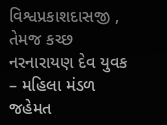વિશ્વપ્રકાશદાસજી , તેમજ કચ્છ નરનારાયણ દેવ યુવક – મહિલા મંડળ જહેમત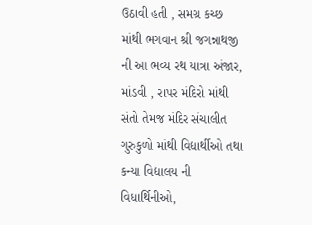ઉઠાવી હતી , સમગ્ર કચ્છ માંથી ભગવાન શ્રી જગન્નાથજી ની આ ભવ્ય રથ યાત્રા અંજાર, માંડવી , રાપર મંદિરો માંથી સંતો તેમજ મંદિર સંચાલીત ગુરુકુળો માંથી વિદ્યાર્થીઓ તથા કન્યા વિદ્યાલય ની વિધાર્થિનીઓ,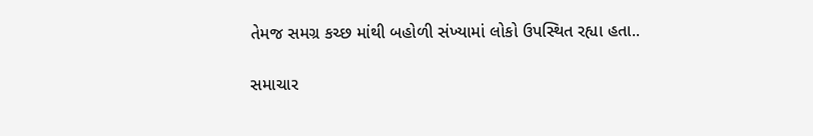તેમજ સમગ્ર કચ્છ માંથી બહોળી સંખ્યામાં લોકો ઉપસ્થિત રહ્યા હતા..

સમાચાર